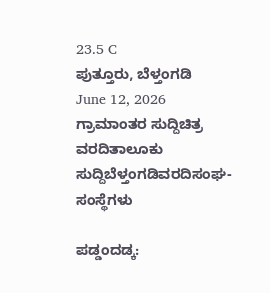23.5 C
ಪುತ್ತೂರು, ಬೆಳ್ತಂಗಡಿ
June 12, 2026
ಗ್ರಾಮಾಂತರ ಸುದ್ದಿಚಿತ್ರ ವರದಿತಾಲೂಕು ಸುದ್ದಿಬೆಳ್ತಂಗಡಿವರದಿಸಂಘ-ಸಂಸ್ಥೆಗಳು

ಪಡ್ಡಂದಡ್ಕ: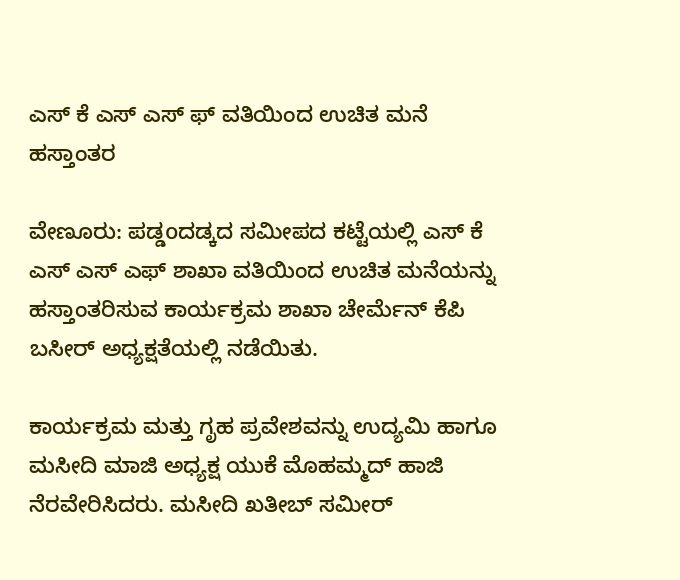ಎಸ್ ಕೆ ಎಸ್ ಎಸ್ ಫ್ ವತಿಯಿಂದ ಉಚಿತ ಮನೆ ಹಸ್ತಾಂತರ

ವೇಣೂರು: ಪಡ್ಡoದಡ್ಕದ ಸಮೀಪದ ಕಟ್ಟೆಯಲ್ಲಿ ಎಸ್ ಕೆ ಎಸ್ ಎಸ್ ಎಫ್ ಶಾಖಾ ವತಿಯಿಂದ ಉಚಿತ ಮನೆಯನ್ನು ಹಸ್ತಾಂತರಿಸುವ ಕಾರ್ಯಕ್ರಮ ಶಾಖಾ ಚೇರ್ಮೆನ್ ಕೆಪಿ ಬಸೀರ್ ಅಧ್ಯಕ್ಷತೆಯಲ್ಲಿ ನಡೆಯಿತು.

ಕಾರ್ಯಕ್ರಮ ಮತ್ತು ಗೃಹ ಪ್ರವೇಶವನ್ನು ಉದ್ಯಮಿ ಹಾಗೂ ಮಸೀದಿ ಮಾಜಿ ಅಧ್ಯಕ್ಷ ಯುಕೆ ಮೊಹಮ್ಮದ್ ಹಾಜಿ ನೆರವೇರಿಸಿದರು. ಮಸೀದಿ ಖತೀಬ್ ಸಮೀರ್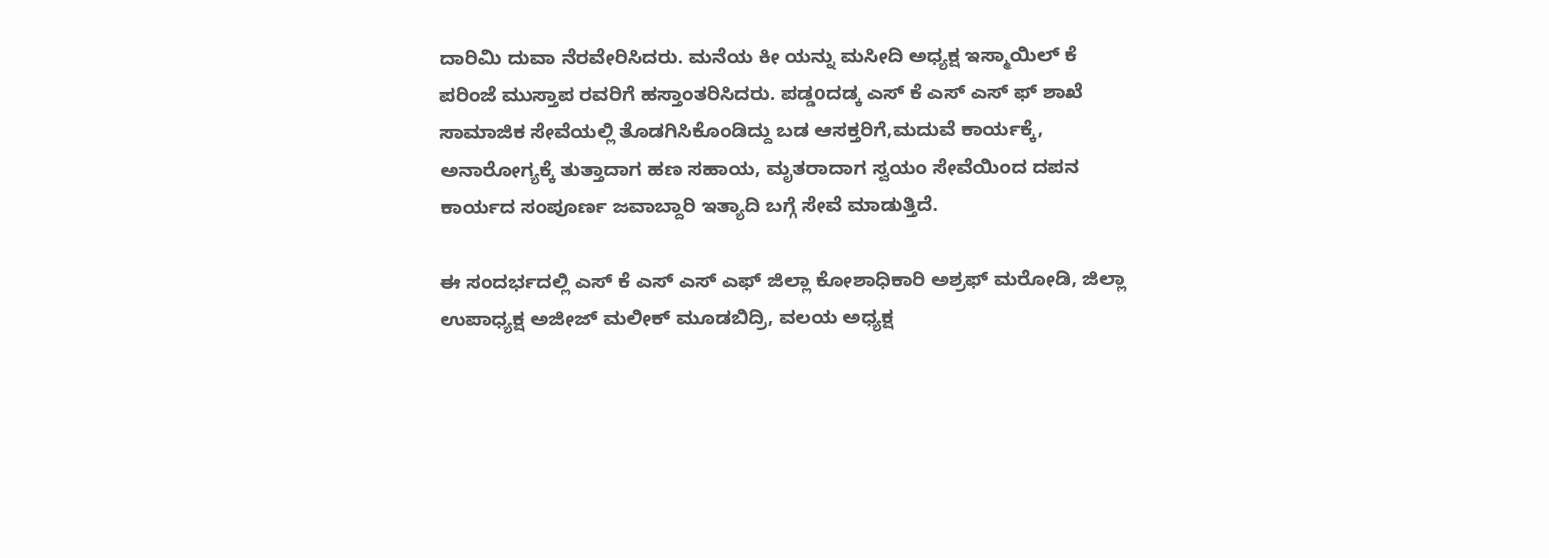ದಾರಿಮಿ ದುವಾ ನೆರವೇರಿಸಿದರು. ಮನೆಯ ಕೀ ಯನ್ನು ಮಸೀದಿ ಅಧ್ಯಕ್ಷ ಇಸ್ಮಾಯಿಲ್ ಕೆ ಪರಿಂಜೆ ಮುಸ್ತಾಪ ರವರಿಗೆ ಹಸ್ತಾಂತರಿಸಿದರು. ಪಡ್ಡoದಡ್ಕ ಎಸ್ ಕೆ ಎಸ್ ಎಸ್ ಫ್ ಶಾಖೆ ಸಾಮಾಜಿಕ ಸೇವೆಯಲ್ಲಿ ತೊಡಗಿಸಿಕೊಂಡಿದ್ದು ಬಡ ಆಸಕ್ತರಿಗೆ,ಮದುವೆ ಕಾರ್ಯಕ್ಕೆ, ಅನಾರೋಗ್ಯಕ್ಕೆ ತುತ್ತಾದಾಗ ಹಣ ಸಹಾಯ, ಮೃತರಾದಾಗ ಸ್ವಯಂ ಸೇವೆಯಿಂದ ದಪನ ಕಾರ್ಯದ ಸಂಪೂರ್ಣ ಜವಾಬ್ದಾರಿ ಇತ್ಯಾದಿ ಬಗ್ಗೆ ಸೇವೆ ಮಾಡುತ್ತಿದೆ.

ಈ ಸಂದರ್ಭದಲ್ಲಿ ಎಸ್ ಕೆ ಎಸ್ ಎಸ್ ಎಫ್ ಜಿಲ್ಲಾ ಕೋಶಾಧಿಕಾರಿ ಅಶ್ರಫ್ ಮರೋಡಿ, ಜಿಲ್ಲಾ ಉಪಾಧ್ಯಕ್ಷ ಅಜೀಜ್ ಮಲೀಕ್ ಮೂಡಬಿದ್ರಿ, ವಲಯ ಅಧ್ಯಕ್ಷ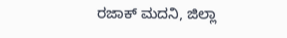ರಜಾಕ್ ಮದನಿ, ಜಿಲ್ಲಾ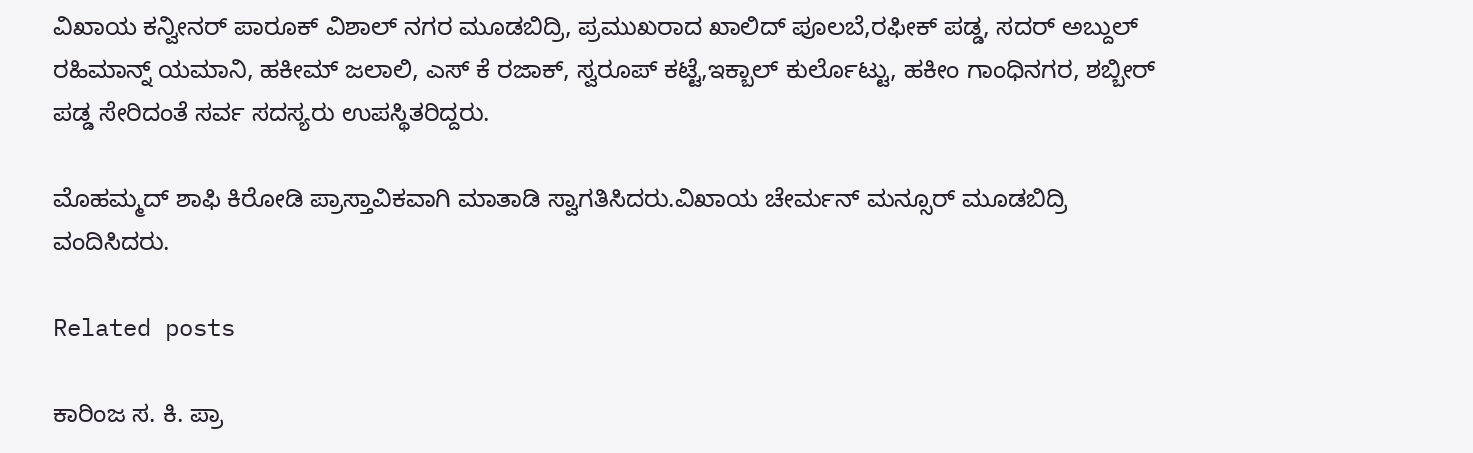ವಿಖಾಯ ಕನ್ವೀನರ್ ಪಾರೂಕ್ ವಿಶಾಲ್ ನಗರ ಮೂಡಬಿದ್ರಿ, ಪ್ರಮುಖರಾದ ಖಾಲಿದ್ ಪೂಲಬೆ,ರಫೀಕ್ ಪಡ್ಡ, ಸದರ್ ಅಬ್ದುಲ್ ರಹಿಮಾನ್ನ್ ಯಮಾನಿ, ಹಕೀಮ್ ಜಲಾಲಿ, ಎಸ್ ಕೆ ರಜಾಕ್, ಸ್ವರೂಪ್ ಕಟ್ಟೆ,ಇಕ್ಬಾಲ್ ಕುರ್ಲೊಟ್ಟು, ಹಕೀಂ ಗಾಂಧಿನಗರ, ಶಬ್ಬೀರ್ ಪಡ್ಡ ಸೇರಿದಂತೆ ಸರ್ವ ಸದಸ್ಯರು ಉಪಸ್ಥಿತರಿದ್ದರು.

ಮೊಹಮ್ಮದ್ ಶಾಫಿ ಕಿರೋಡಿ ಪ್ರಾಸ್ತಾವಿಕವಾಗಿ ಮಾತಾಡಿ ಸ್ವಾಗತಿಸಿದರು.ವಿಖಾಯ ಚೇರ್ಮನ್ ಮನ್ಸೂರ್ ಮೂಡಬಿದ್ರಿ ವಂದಿಸಿದರು.

Related posts

ಕಾರಿಂಜ ಸ. ಕಿ. ಪ್ರಾ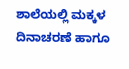ಶಾಲೆಯಲ್ಲಿ ಮಕ್ಕಳ ದಿನಾಚರಣೆ ಹಾಗೂ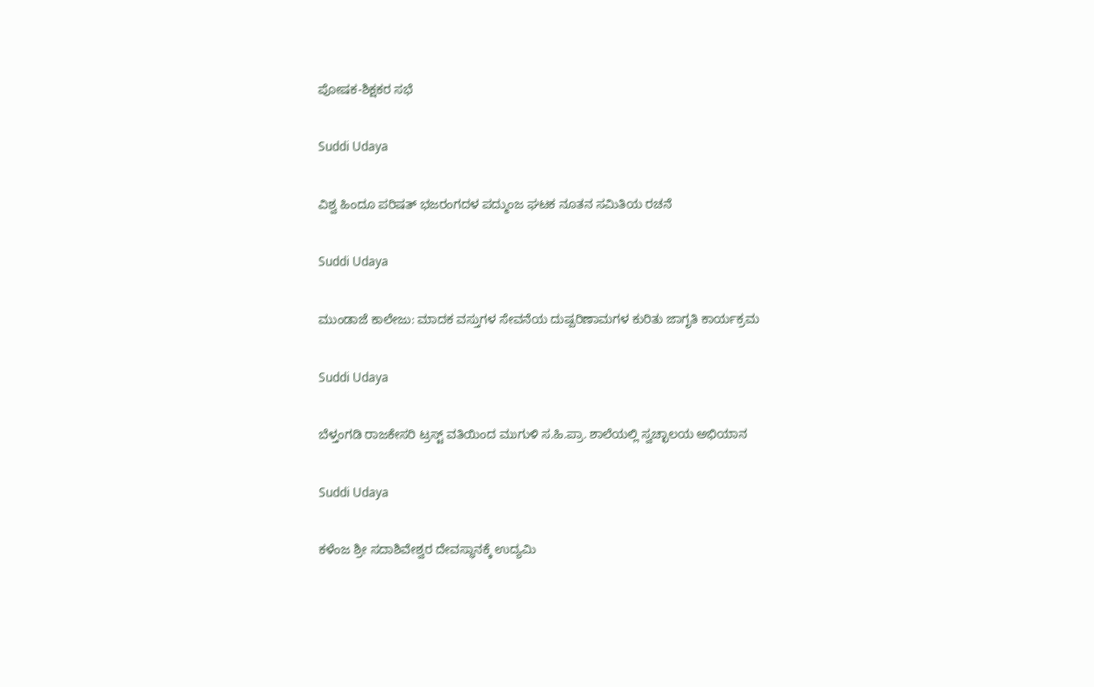ಪೋಷಕ-ಶಿಕ್ಷಕರ ಸಭೆ

Suddi Udaya

ವಿಶ್ವ ಹಿಂದೂ ಪರಿಷತ್ ಭಜರಂಗದಳ ಪದ್ಮುಂಜ ಘಟಕ ನೂತನ ಸಮಿತಿಯ ರಚನೆ

Suddi Udaya

ಮುಂಡಾಜೆ ಕಾಲೇಜು: ಮಾದಕ ವಸ್ತುಗಳ ಸೇವನೆಯ ದುಷ್ಪರಿಣಾಮಗಳ ಕುರಿತು ಜಾಗೃತಿ ಕಾರ್ಯಕ್ರಮ

Suddi Udaya

ಬೆಳ್ತಂಗಡಿ ರಾಜಕೇಸರಿ ಟ್ರಸ್ಟ್ ವತಿಯಿಂದ ಮುಗುಳಿ ಸ.ಹಿ.ಪ್ರಾ. ಶಾಲೆಯಲ್ಲಿ ಸ್ವಚ್ಛಾಲಯ ಅಭಿಯಾನ

Suddi Udaya

ಕಳೆಂಜ ಶ್ರೀ ಸದಾಶಿವೇಶ್ವರ ದೇವಸ್ಥಾನಕ್ಕೆ ಉದ್ಯಮಿ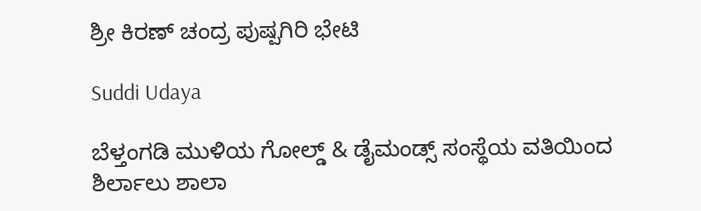ಶ್ರೀ ಕಿರಣ್ ಚಂದ್ರ ಪುಷ್ಪಗಿರಿ ಭೇಟಿ

Suddi Udaya

ಬೆಳ್ತಂಗಡಿ ಮುಳಿಯ ಗೋಲ್ಡ್ & ಡೈಮಂಡ್ಸ್ ಸಂಸ್ಥೆಯ ವತಿಯಿಂದ ಶಿರ್ಲಾಲು ಶಾಲಾ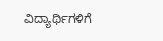ವಿದ್ಯಾರ್ಥಿಗಳಿಗೆ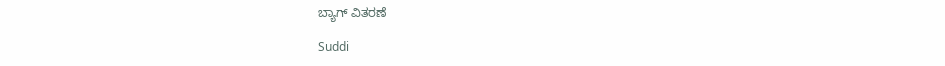ಬ್ಯಾಗ್ ವಿತರಣೆ

Suddi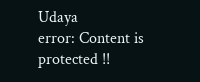Udaya
error: Content is protected !!